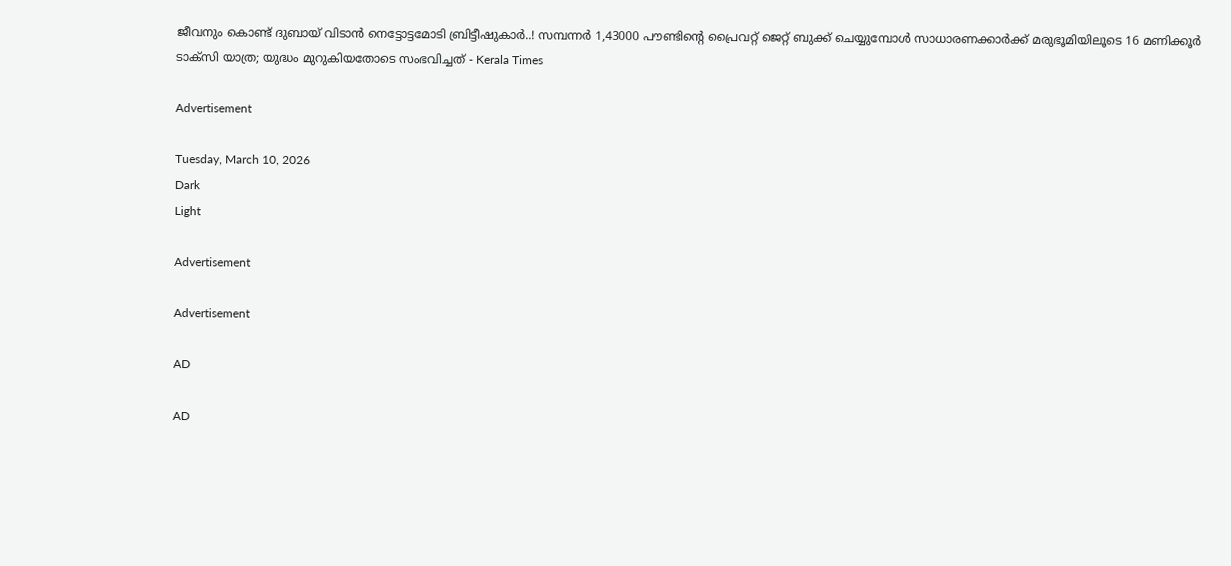ജീവനും കൊണ്ട് ദുബായ് വിടാന്‍ നെട്ടോട്ടമോടി ബ്രിട്ടീഷുകാര്‍..! സമ്പന്നര്‍ 1,43000 പൗണ്ടിന്റെ പ്രൈവറ്റ് ജെറ്റ് ബുക്ക് ചെയ്യുമ്പോള്‍ സാധാരണക്കാര്‍ക്ക് മരുഭൂമിയിലൂടെ 16 മണിക്കൂര്‍ ടാക്സി യാത്ര; യുദ്ധം മുറുകിയതോടെ സംഭവിച്ചത് - Kerala Times

Advertisement

Tuesday, March 10, 2026
Dark
Light

Advertisement

Advertisement

AD

AD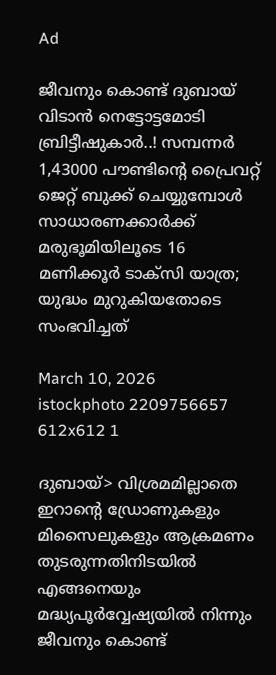Ad

ജീവനും കൊണ്ട് ദുബായ് വിടാന്‍ നെട്ടോട്ടമോടി ബ്രിട്ടീഷുകാര്‍..! സമ്പന്നര്‍ 1,43000 പൗണ്ടിന്റെ പ്രൈവറ്റ് ജെറ്റ് ബുക്ക് ചെയ്യുമ്പോള്‍ സാധാരണക്കാര്‍ക്ക് മരുഭൂമിയിലൂടെ 16 മണിക്കൂര്‍ ടാക്സി യാത്ര; യുദ്ധം മുറുകിയതോടെ സംഭവിച്ചത്

March 10, 2026
istockphoto 2209756657 612x612 1

ദുബായ്> വിശ്രമമില്ലാതെ ഇറാന്റെ ഡ്രോണുകളും മിസൈലുകളും ആക്രമണം തുടരുന്നതിനിടയില്‍ എങ്ങനെയും മദ്ധ്യപൂര്‍വ്വേഷ്യയില്‍ നിന്നും ജീവനും കൊണ്ട്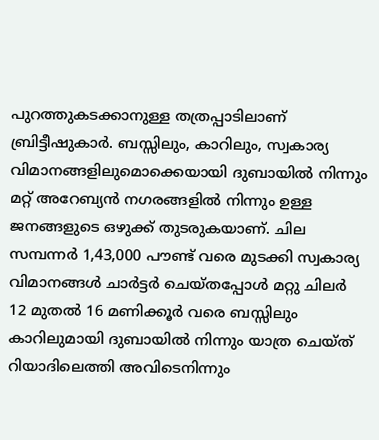പുറത്തുകടക്കാനുള്ള തത്രപ്പാടിലാണ് ബ്രിട്ടീഷുകാര്‍. ബസ്സിലും, കാറിലും, സ്വകാര്യ വിമാനങ്ങളിലുമൊക്കെയായി ദുബായില്‍ നിന്നും മറ്റ് അറേബ്യന്‍ നഗരങ്ങളില്‍ നിന്നും ഉള്ള ജനങ്ങളുടെ ഒഴുക്ക് തുടരുകയാണ്. ചില സമ്പന്നര്‍ 1,43,000 പൗണ്ട് വരെ മുടക്കി സ്വകാര്യ വിമാനങ്ങള്‍ ചാര്‍ട്ടര്‍ ചെയ്തപ്പോള്‍ മറ്റു ചിലര്‍ 12 മുതല്‍ 16 മണിക്കൂര്‍ വരെ ബസ്സിലും കാറിലുമായി ദുബായില്‍ നിന്നും യാത്ര ചെയ്ത് റിയാദിലെത്തി അവിടെനിന്നും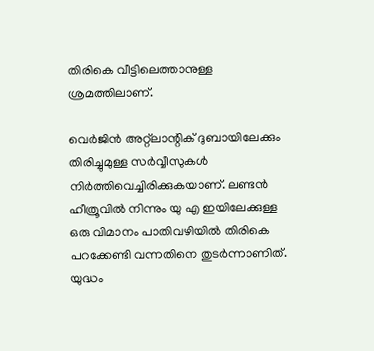തിരികെ വീട്ടിലെത്താനുള്ള ശ്രമത്തിലാണ്.

വെര്‍ജിന്‍ അറ്റ്‌ലാന്റിക് ദുബായിലേക്കും തിരിച്ചുമുള്ള സര്‍വ്വീസുകള്‍ നിര്‍ത്തിവെച്ചിരിക്കുകയാണ്. ലണ്ടന്‍ ഹീത്രൂവില്‍ നിന്നും യു എ ഇയിലേക്കുള്ള ഒരു വിമാനം പാതിവഴിയില്‍ തിരികെ പറക്കേണ്ടി വന്നതിനെ തുടര്‍ന്നാണിത്. യുദ്ധം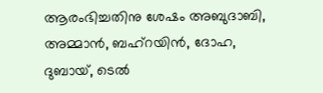ആരംഭിച്ചതിനു ശേഷം അബുദാബി, അമ്മാന്‍, ബഹ്‌റയിന്‍, ദോഹ, ദുബായ്, ടെല്‍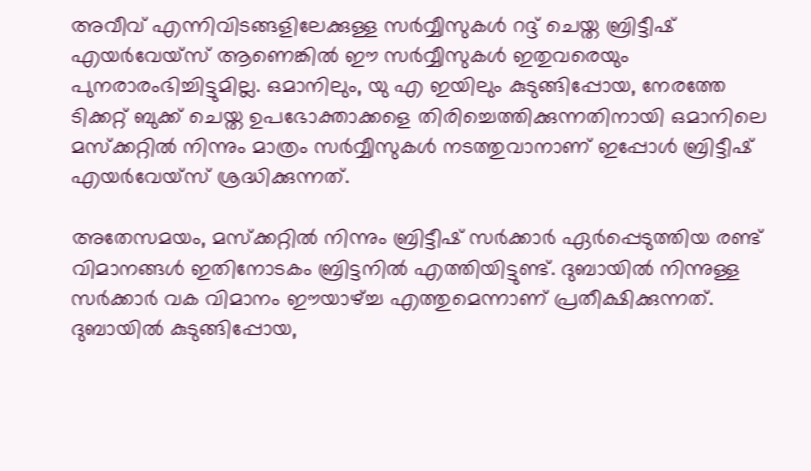അവീവ് എന്നിവിടങ്ങളിലേക്കുള്ള സര്‍വ്വീസുകള്‍ റദ്ദ് ചെയ്ത ബ്രിട്ടീഷ് എയര്‍വേയ്‌സ് ആണെങ്കില്‍ ഈ സര്‍വ്വീസുകള്‍ ഇതുവരെയും പുനരാരംഭിച്ചിട്ടുമില്ല. ഒമാനിലും, യു എ ഇയിലും കുടുങ്ങിപ്പോയ, നേരത്തേ ടിക്കറ്റ് ബുക്ക് ചെയ്ത ഉപഭോക്താക്കളെ തിരിച്ചെത്തിക്കുന്നതിനായി ഒമാനിലെ മസ്‌ക്കറ്റില്‍ നിന്നും മാത്രം സര്‍വ്വീസുകള്‍ നടത്തുവാനാണ് ഇപ്പോള്‍ ബ്രിട്ടീഷ് എയര്‍വേയ്‌സ് ശ്രദ്ധിക്കുന്നത്.

അതേസമയം, മസ്‌ക്കറ്റില്‍ നിന്നും ബ്രിട്ടീഷ് സര്‍ക്കാര്‍ ഏര്‍പ്പെടുത്തിയ രണ്ട് വിമാനങ്ങള്‍ ഇതിനോടകം ബ്രിട്ടനില്‍ എത്തിയിട്ടുണ്ട്. ദുബായില്‍ നിന്നുള്ള സര്‍ക്കാര്‍ വക വിമാനം ഈയാഴ്ച്ച എത്തുമെന്നാണ് പ്രതീക്ഷിക്കുന്നത്. ദുബായില്‍ കുടുങ്ങിപ്പോയ,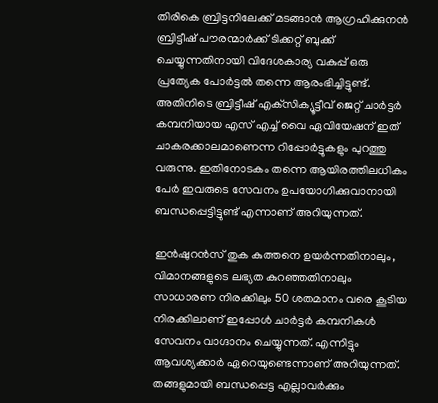തിരികെ ബ്രിട്ടനിലേക്ക് മടങ്ങാന്‍ ആഗ്രഹിക്കുനന്‍ ബ്രിട്ടീഷ് പൗരന്മാര്‍ക്ക് ടിക്കറ്റ് ബുക്ക് ചെയ്യുന്നതിനായി വിദേശകാര്യ വകുപ്പ് ഒരു പ്രത്യേക പോര്‍ട്ടല്‍ തന്നെ ആരംഭിച്ചിട്ടുണ്ട്. അതിനിടെ ബ്രിട്ടീഷ് എക്‌സിക്യൂട്ടീവ് ജെറ്റ് ചാര്‍ട്ടര്‍ കമ്പനിയായ എസ് എച്ച് വൈ ഏവിയേഷന് ഇത് ചാകരക്കാലമാണെന്ന റിപ്പോര്‍ട്ടുകളും പുറത്തു വരുന്നു. ഇതിനോടകം തന്നെ ആയിരത്തിലധികം പേര്‍ ഇവരുടെ സേവനം ഉപയോഗിക്കുവാനായി ബന്ധപ്പെട്ടിട്ടുണ്ട് എന്നാണ് അറിയുന്നത്.

ഇന്‍ഷുറന്‍സ് തുക കുത്തനെ ഉയര്‍ന്നതിനാലും, വിമാനങ്ങളുടെ ലഭ്യത കുറഞ്ഞതിനാലും സാധാരണ നിരക്കിലും 50 ശതമാനം വരെ കൂടിയ നിരക്കിലാണ് ഇപ്പോള്‍ ചാര്‍ട്ടര്‍ കമ്പനികള്‍ സേവനം വാഗ്ദാനം ചെയ്യുന്നത്. എന്നിട്ടും ആവശ്യക്കാര്‍ ഏറെയുണ്ടെന്നാണ് അറിയുന്നത്. തങ്ങളുമായി ബന്ധപ്പെട്ട എല്ലാവര്‍ക്കും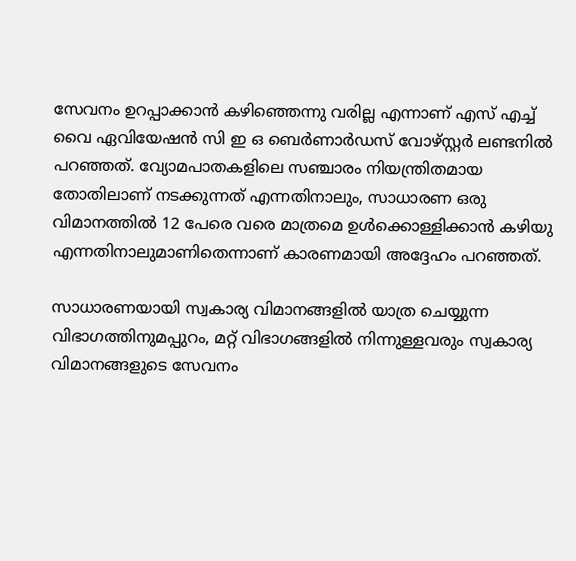സേവനം ഉറപ്പാക്കാന്‍ കഴിഞ്ഞെന്നു വരില്ല എന്നാണ് എസ് എച്ച് വൈ ഏവിയേഷന്‍ സി ഇ ഒ ബെര്‍ണാര്‍ഡസ് വോഴ്സ്റ്റര്‍ ലണ്ടനില്‍ പറഞ്ഞത്. വ്യോമപാതകളിലെ സഞ്ചാരം നിയന്ത്രിതമായ തോതിലാണ് നടക്കുന്നത് എന്നതിനാലും, സാധാരണ ഒരു വിമാനത്തില്‍ 12 പേരെ വരെ മാത്രമെ ഉള്‍ക്കൊള്ളിക്കാന്‍ കഴിയു എന്നതിനാലുമാണിതെന്നാണ് കാരണമായി അദ്ദേഹം പറഞ്ഞത്.

സാധാരണയായി സ്വകാര്യ വിമാനങ്ങളില്‍ യാത്ര ചെയ്യുന്ന വിഭാഗത്തിനുമപ്പുറം, മറ്റ് വിഭാഗങ്ങളില്‍ നിന്നുള്ളവരും സ്വകാര്യ വിമാനങ്ങളുടെ സേവനം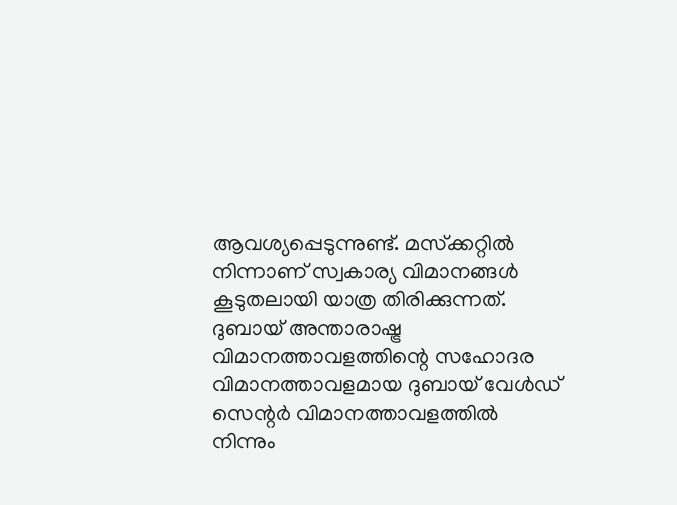ആവശ്യപ്പെടുന്നുണ്ട്. മസ്‌ക്കറ്റില്‍ നിന്നാണ് സ്വകാര്യ വിമാനങ്ങള്‍ കൂടുതലായി യാത്ര തിരിക്കുന്നത്. ദുബായ് അന്താരാഷ്ട്ര വിമാനത്താവളത്തിന്റെ സഹോദര വിമാനത്താവളമായ ദുബായ് വേള്‍ഡ് സെന്റര്‍ വിമാനത്താവളത്തില്‍ നിന്നും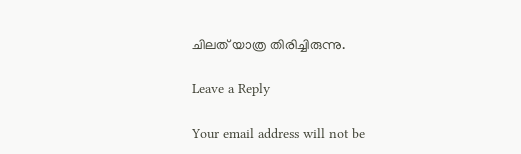ചിലത് യാത്ര തിരിച്ചിരുന്നു.

Leave a Reply

Your email address will not be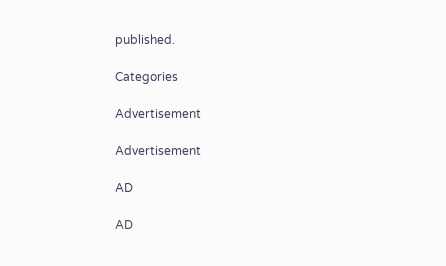published.

Categories

Advertisement

Advertisement

AD

AD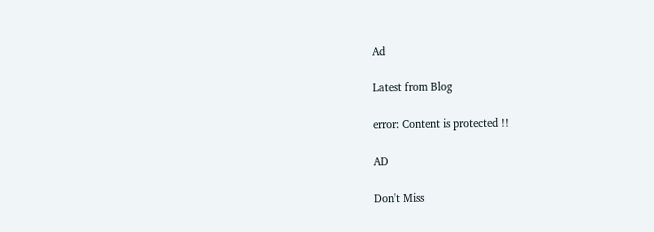Ad

Latest from Blog

error: Content is protected !!

AD

Don't Miss